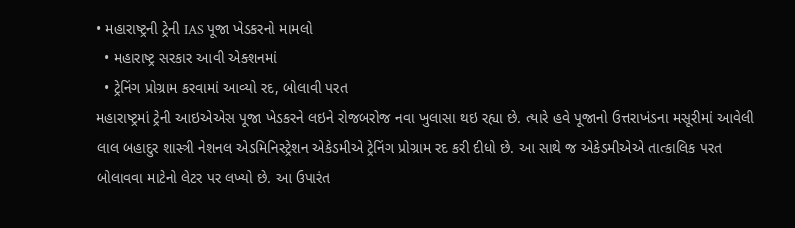• મહારાષ્ટ્રની ટ્રેની IAS પૂજા ખેડકરનો મામલો
  • મહારાષ્ટ્ર સરકાર આવી એક્શનમાં
  • ટ્રેનિંગ પ્રોગ્રામ કરવામાં આવ્યો રદ, બોલાવી પરત
મહારાષ્ટ્રમાં ટ્રેની આઇએએસ પૂજા ખેડકરને લઇને રોજબરોજ નવા ખુલાસા થઇ રહ્યા છે. ત્યારે હવે પૂજાનો ઉત્તરાખંડના મસૂરીમાં આવેલી લાલ બહાદુર શાસ્ત્રી નેશનલ એડમિનિસ્ટ્રેશન એકેડમીએ ટ્રેનિંગ પ્રોગ્રામ રદ કરી દીધો છે. આ સાથે જ એકેડમીએએ તાત્કાલિક પરત બોલાવવા માટેનો લેટર પર લખ્યો છે. આ ઉપારંત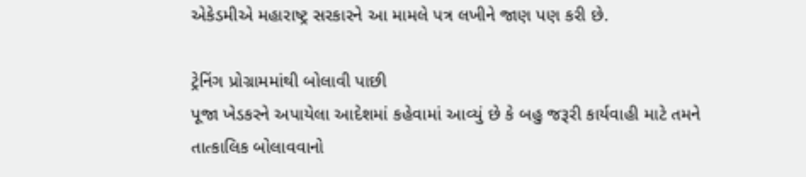એકેડમીએ મહારાષ્ટ્ર સરકારને આ મામલે પત્ર લખીને જાણ પણ કરી છે.

ટ્રેનિંગ પ્રોગ્રામમાંથી બોલાવી પાછી
પૂજા ખેડકરને અપાયેલા આદેશમાં કહેવામાં આવ્યું છે કે બહુ જરૂરી કાર્યવાહી માટે તમને તાત્કાલિક બોલાવવાનો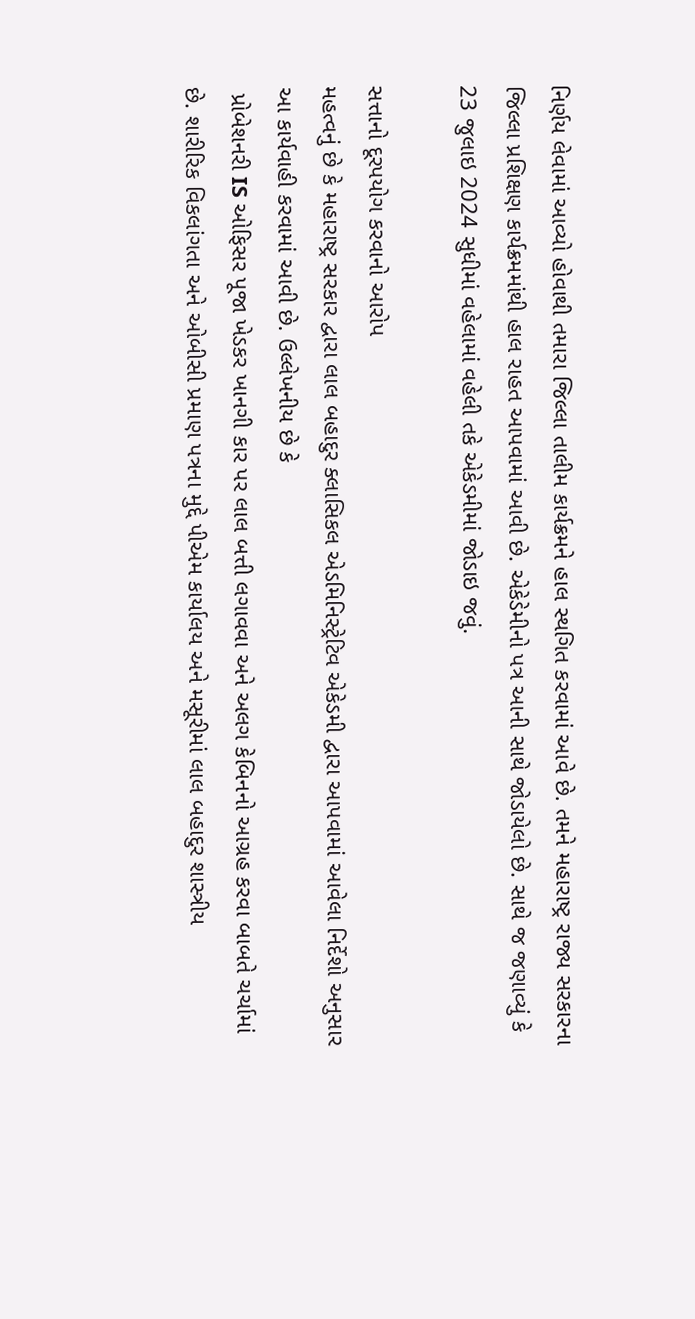નિર્ણય લેવામાં આવ્યો હોવાથી તમારા જિલ્લા તાલીમ કાર્યક્રમને હાલ સ્થગિત કરવામાં આવે છે. તમને મહારાષ્ટ્ર રાજ્ય સરકારના જિલ્લા પ્રશિક્ષણ કાર્યક્રમમાંથી હાલ રાહત આપવામાં આવી છે. એકેડેમીનો પત્ર આની સાથે જોડાયેલો છે. સાથે જ જણાવ્યું કે 23 જુલાઇ 2024 સુધીમાં વહેલામાં વહેલી તકે એકેડમીમાં જોડાઇ જવું.

સત્તાનો દૂરપયોગ કરવાનો આરોપ
મહત્વનું છે કે મહારાષ્ટ્ર સરકાર દ્વારા લાલ બહાદુર ક્લાસિકલ એડમિનિસ્ટ્રેટિવ એકેડમી દ્વારા આપવામાં આવેલા નિર્દેશો અનુસાર આ કાર્યવાહી કરવામાં આવી છે. ઉલ્લેખનીય છે કે
 પ્રોબેશનરી IS ઓફિસર પૂજા ખેડકર ખાનગી કાર પર લાલ બત્તી લગાવવા અને અલગ કેબિનનો આગ્રહ કરવા બાબતે ચર્ચામાં છે. શારીરિક વિકલાંગતા અને ઓબીસી પ્રમાણ પત્રના મુદ્દે પીએમ કાર્યાલય અને મસૂરીમાં લાલ બહાદુર શાસ્ત્રીય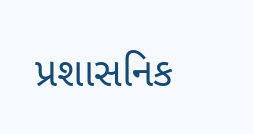પ્રશાસનિક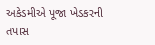અકેડમીએ પૂજા ખેડકરની તપાસ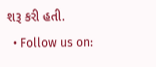શરૂ કરી હતી.
  • Follow us on: